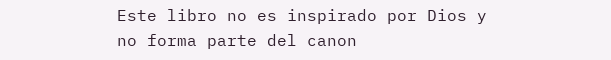Este libro no es inspirado por Dios y no forma parte del canon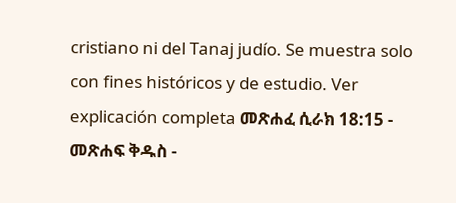cristiano ni del Tanaj judío. Se muestra solo con fines históricos y de estudio. Ver explicación completa መጽሐፈ ሲራክ 18:15 - መጽሐፍ ቅዱስ -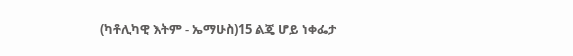(ካቶሊካዊ እትም - ኤማሁስ)15 ልጄ ሆይ ነቀፌታ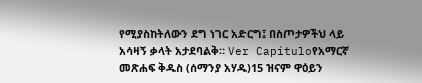የሚያስከትለውን ደግ ነገር አድርግ፤ በስጦታዎችህ ላይ አሳዛኝ ቃላት አታደባልቅ። Ver Capítuloየአማርኛ መጽሐፍ ቅዱስ (ሰማንያ አሃዱ)15 ዝናም ዋዕይን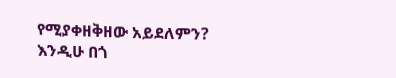የሚያቀዘቅዘው አይደለምን? እንዲሁ በጎ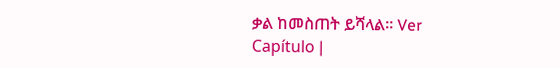ቃል ከመስጠት ይሻላል። Ver Capítulo |